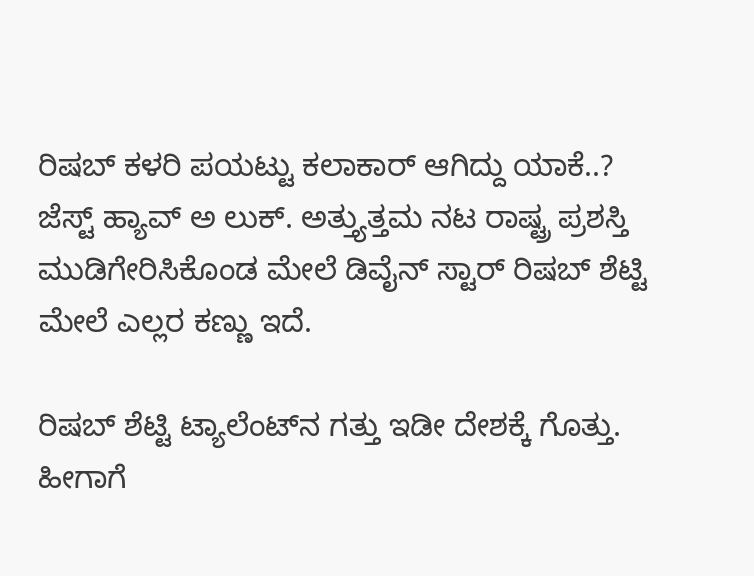ರಿಷಬ್ ಕಳರಿ ಪಯಟ್ಟು ಕಲಾಕಾರ್ ಆಗಿದ್ದು ಯಾಕೆ..? ಜೆಸ್ಟ್ ಹ್ಯಾವ್ ಅ ಲುಕ್. ಅತ್ತ್ಯುತ್ತಮ ನಟ ರಾಷ್ಟ್ರ ಪ್ರಶಸ್ತಿ ಮುಡಿಗೇರಿಸಿಕೊಂಡ ಮೇಲೆ ಡಿವೈನ್ ಸ್ಟಾರ್ ರಿಷಬ್ ಶೆಟ್ಟಿ ಮೇಲೆ ಎಲ್ಲರ ಕಣ್ಣು ಇದೆ.

ರಿಷಬ್ ಶೆಟ್ಟಿ ಟ್ಯಾಲೆಂಟ್‌ನ ಗತ್ತು ಇಡೀ ದೇಶಕ್ಕೆ ಗೊತ್ತು. ಹೀಗಾಗೆ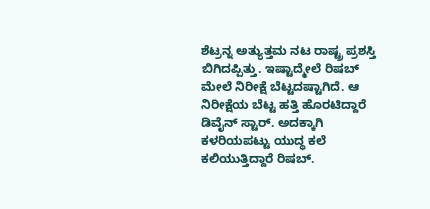ಶೆಟ್ರನ್ನ ಅತ್ಯುತ್ತಮ ನಟ ರಾಷ್ಟ್ರ ಪ್ರಶಸ್ತಿ ಬಿಗಿದಪ್ಪಿತ್ತು. ಇಷ್ಟಾದ್ಮೇಲೆ ರಿಷಬ್ ಮೇಲೆ ನಿರೀಕ್ಷೆ ಬೆಟ್ಟದಷ್ಟಾಗಿದೆ. ಆ ನಿರೀಕ್ಷೆಯ ಬೆಟ್ಟ ಹತ್ತಿ ಹೊರಟಿದ್ದಾರೆ ಡಿವೈನ್ ಸ್ಟಾರ್. ಅದಕ್ಕಾಗಿ ಕಳರಿಯಪಟ್ಟು ಯುದ್ಧ ಕಲೆ ಕಲಿಯುತ್ತಿದ್ದಾರೆ ರಿಷಬ್.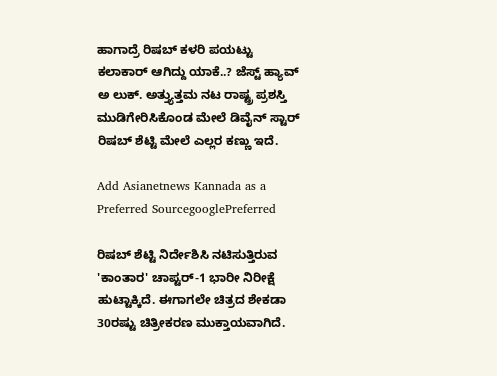ಹಾಗಾದ್ರೆ ರಿಷಬ್ ಕಳರಿ ಪಯಟ್ಟು ಕಲಾಕಾರ್ ಆಗಿದ್ದು ಯಾಕೆ..? ಜೆಸ್ಟ್ ಹ್ಯಾವ್ ಅ ಲುಕ್. ಅತ್ತ್ಯುತ್ತಮ ನಟ ರಾಷ್ಟ್ರ ಪ್ರಶಸ್ತಿ ಮುಡಿಗೇರಿಸಿಕೊಂಡ ಮೇಲೆ ಡಿವೈನ್ ಸ್ಟಾರ್ ರಿಷಬ್ ಶೆಟ್ಟಿ ಮೇಲೆ ಎಲ್ಲರ ಕಣ್ಣು ಇದೆ.

Add Asianetnews Kannada as a Preferred SourcegooglePreferred

ರಿಷಬ್ ಶೆಟ್ಟಿ ನಿರ್ದೇಶಿಸಿ ನಟಿಸುತ್ತಿರುವ 'ಕಾಂತಾರ' ಚಾಪ್ಟರ್-1 ಭಾರೀ ನಿರೀಕ್ಷೆ ಹುಟ್ಟಾಕ್ಕಿದೆ. ಈಗಾಗಲೇ ಚಿತ್ರದ ಶೇಕಡಾ 30ರಷ್ಟು ಚಿತ್ರೀಕರಣ ಮುಕ್ತಾಯವಾಗಿದೆ.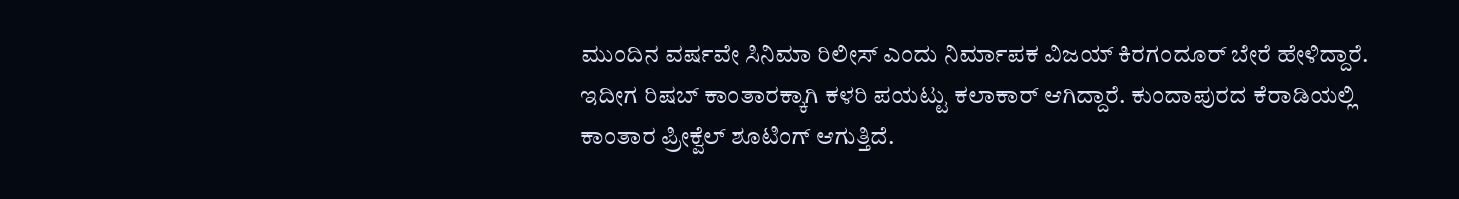ಮುಂದಿನ ವರ್ಷವೇ ಸಿನಿಮಾ ರಿಲೀಸ್ ಎಂದು ನಿರ್ಮಾಪಕ ವಿಜಯ್ ಕಿರಗಂದೂರ್ ಬೇರೆ ಹೇಳಿದ್ದಾರೆ. ಇದೀಗ ರಿಷಬ್ ಕಾಂತಾರಕ್ಕಾಗಿ ಕಳರಿ ಪಯಟ್ಟು ಕಲಾಕಾರ್ ಆಗಿದ್ದಾರೆ. ಕುಂದಾಪುರದ ಕೆರಾಡಿಯಲ್ಲಿ ಕಾಂತಾರ ಪ್ರೀಕ್ವೆಲ್ ಶೂಟಿಂಗ್ ಆಗುತ್ತಿದೆ.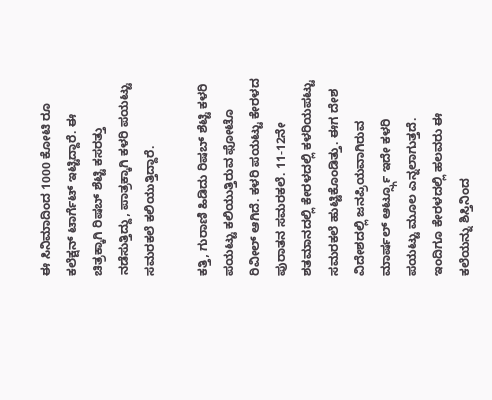ಈ ಸಿನಿಮಾದಿಂದ 1000 ಕೋಟಿ ರೂ ಕಲೆಕ್ಷನ್ ಟಾರ್ಗೆಟ್ ಇಟ್ಟಿದ್ದಾರೆ. ಈ ಚಿತ್ರಕ್ಕಾಗಿ ರಿಷಬ್ ಶೆಟ್ಟಿ ಕಸರತ್ತು ನಡೆಸುತ್ತಿದ್ದು, ಪಾತ್ರಕ್ಕಾಗಿ ಕಳರಿ ಪಯಟ್ಟು ಸಮರಕಲೆ ಕಲಿಯುತ್ತಿದ್ದಾರೆ.

ಕತ್ತಿ, ಗುರಾಣಿ ಹಿಡಿದು ರಿಷಬ್ ಶೆಟ್ಟಿ ಕಳರಿ ಪಯಟ್ಟು ಕಲಿಯುತ್ತಿರುವ ಫೋಟೊ ರಿವೀಲ್ ಆಗಿದೆ. ಕಳರಿ ಪಯಟ್ಟು ಕೇರಳದ ಪುರಾತನ ಸಮರಕಲೆ. 11-12ನೇ ಶತಮಾನದಲ್ಲಿ ಕೇರಳದಲ್ಲಿ ಕಳರಿಯಪಟ್ಟು ಸಮರಕಲೆ ಹುಟ್ಟಿಕೊಂಡಿತ್ತು. ಈಗ ದೇಶ ವಿದೇಶದಲ್ಲಿ ಜನಪ್ರಿಯವಾಗಿರುವ ಮಾರ್ಷಲ್ ಆರ್ಟ್ಸ್ಗೂ ಇದೇ ಕಳರಿ ಪಯಟ್ಟು ಮೂಲ ಎನ್ನಲಾಗುತ್ತದೆ. ಇಂದಿಗೂ ಕೇರಳದಲ್ಲಿ ಹಲವರು ಈ ಕಲೆಯನ್ನು ಶಿಸ್ತಿನಿಂದ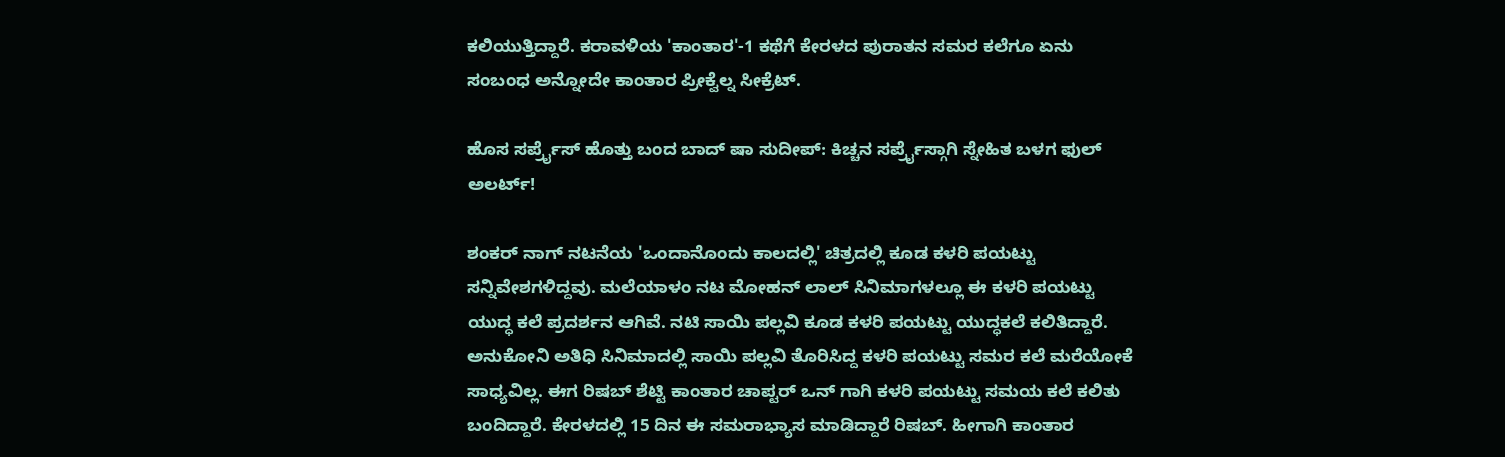ಕಲಿಯುತ್ತಿದ್ದಾರೆ. ಕರಾವಳಿಯ 'ಕಾಂತಾರ'-1 ಕಥೆಗೆ ಕೇರಳದ ಪುರಾತನ ಸಮರ ಕಲೆಗೂ ಏನು ಸಂಬಂಧ ಅನ್ನೋದೇ ಕಾಂತಾರ ಪ್ರೀಕ್ವೆಲ್ನ ಸೀಕ್ರೆಟ್.

ಹೊಸ ಸರ್ಪ್ರೈಸ್ ಹೊತ್ತು ಬಂದ ಬಾದ್ ಷಾ ಸುದೀಪ್: ಕಿಚ್ಚನ ಸರ್ಪ್ರೈಸ್ಗಾಗಿ ಸ್ನೇಹಿತ ಬಳಗ ಫುಲ್ ಅಲರ್ಟ್!

ಶಂಕರ್ ನಾಗ್ ನಟನೆಯ 'ಒಂದಾನೊಂದು ಕಾಲದಲ್ಲಿ' ಚಿತ್ರದಲ್ಲಿ ಕೂಡ ಕಳರಿ ಪಯಟ್ಟು ಸನ್ನಿವೇಶಗಳಿದ್ದವು. ಮಲೆಯಾಳಂ ನಟ ಮೋಹನ್ ಲಾಲ್ ಸಿನಿಮಾಗಳಲ್ಲೂ ಈ ಕಳರಿ ಪಯಟ್ಟು ಯುದ್ಧ ಕಲೆ ಪ್ರದರ್ಶನ ಆಗಿವೆ. ನಟಿ ಸಾಯಿ ಪಲ್ಲವಿ ಕೂಡ ಕಳರಿ ಪಯಟ್ಟು ಯುದ್ಧಕಲೆ ಕಲಿತಿದ್ದಾರೆ. ಅನುಕೋನಿ ಅತಿಧಿ ಸಿನಿಮಾದಲ್ಲಿ ಸಾಯಿ ಪಲ್ಲವಿ ತೊರಿಸಿದ್ದ ಕಳರಿ ಪಯಟ್ಟು ಸಮರ ಕಲೆ ಮರೆಯೋಕೆ ಸಾಧ್ಯವಿಲ್ಲ. ಈಗ ರಿಷಬ್ ಶೆಟ್ಟಿ ಕಾಂತಾರ ಚಾಪ್ಟರ್ ಒನ್ ಗಾಗಿ ಕಳರಿ ಪಯಟ್ಟು ಸಮಯ ಕಲೆ ಕಲಿತು ಬಂದಿದ್ದಾರೆ. ಕೇರಳದಲ್ಲಿ 15 ದಿನ ಈ ಸಮರಾಭ್ಯಾಸ ಮಾಡಿದ್ದಾರೆ ರಿಷಬ್. ಹೀಗಾಗಿ ಕಾಂತಾರ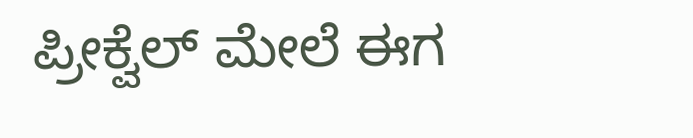ಪ್ರೀಕ್ವೆಲ್ ಮೇಲೆ ಈಗ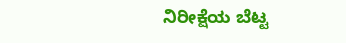ನಿರೀಕ್ಷೆಯ ಬೆಟ್ಟ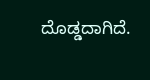ದೊಡ್ಡದಾಗಿದೆ.